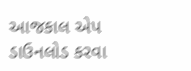આજકાલ એપ ડાઉનલોડ કરવા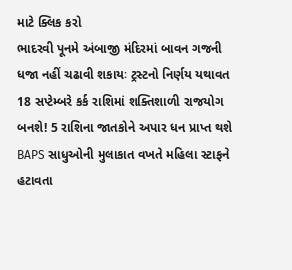માટે ક્લિક કરો
ભાદરવી પૂનમે અંબાજી મંદિરમાં બાવન ગજની ધજા નહીં ચઢાવી શકાયઃ ટ્રસ્ટનો નિર્ણય યથાવત
18 સપ્ટેમ્બરે કર્ક રાશિમાં શક્તિશાળી રાજયોગ બનશે! 5 રાશિના જાતકોને અપાર ધન પ્રાપ્ત થશે
BAPS સાધુઓની મુલાકાત વખતે મહિલા સ્ટાફને હટાવતા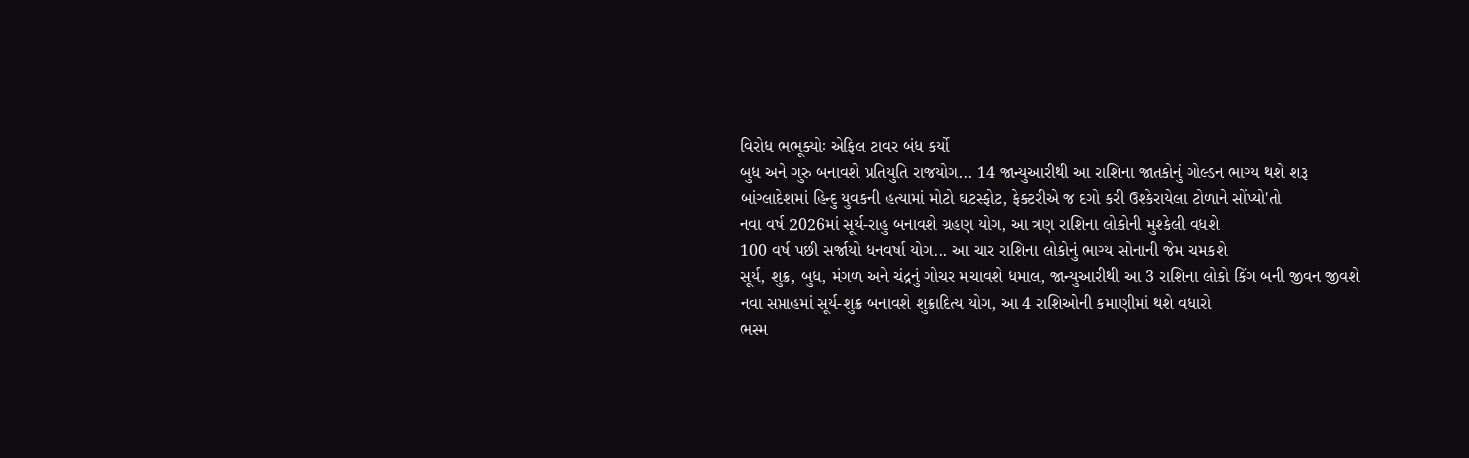વિરોધ ભભૂક્યોઃ એફિલ ટાવર બંધ કર્યો
બુધ અને ગુરુ બનાવશે પ્રતિયુતિ રાજયોગ... 14 જાન્યુઆરીથી આ રાશિના જાતકોનું ગોલ્ડન ભાગ્ય થશે શરૂ
બાંગ્લાદેશમાં હિન્દુ યુવકની હત્યામાં મોટો ઘટસ્ફોટ, ફેક્ટરીએ જ દગો કરી ઉશ્કેરાયેલા ટોળાને સોંપ્યો'તો
નવા વર્ષ 2026માં સૂર્ય-રાહુ બનાવશે ગ્રહણ યોગ, આ ત્રણ રાશિના લોકોની મુશ્કેલી વધશે
100 વર્ષ પછી સર્જાયો ધનવર્ષા યોગ... આ ચાર રાશિના લોકોનું ભાગ્ય સોનાની જેમ ચમકશે
સૂર્ય, શુક્ર, બુધ, મંગળ અને ચંદ્રનું ગોચર મચાવશે ધમાલ, જાન્યુઆરીથી આ 3 રાશિના લોકો કિંગ બની જીવન જીવશે
નવા સપ્તાહમાં સૂર્ય-શુક્ર બનાવશે શુક્રાદિત્ય યોગ, આ 4 રાશિઓની કમાણીમાં થશે વધારો
ભસ્મ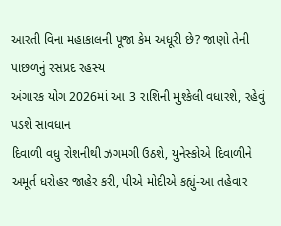આરતી વિના મહાકાલની પૂજા કેમ અધૂરી છે? જાણો તેની પાછળનું રસપ્રદ રહસ્ય
અંગારક યોગ 2026માં આ 3 રાશિની મુશ્કેલી વધારશે, રહેવું પડશે સાવધાન
દિવાળી વધુ રોશનીથી ઝગમગી ઉઠશે, યુનેસ્કોએ દિવાળીને અમૂર્ત ધરોહર જાહેર કરી, પીએ મોદીએ કહ્યું-આ તહેવાર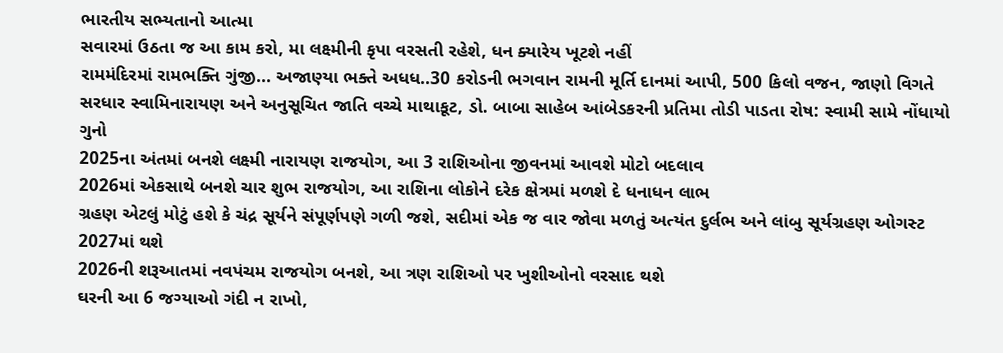ભારતીય સભ્યતાનો આત્મા
સવારમાં ઉઠતા જ આ કામ કરો, મા લક્ષ્મીની કૃપા વરસતી રહેશે, ધન ક્યારેય ખૂટશે નહીં
રામમંદિરમાં રામભક્તિ ગુંજી... અજાણ્યા ભક્તે અધધ..30 કરોડની ભગવાન રામની મૂર્તિ દાનમાં આપી, 500 કિલો વજન, જાણો વિગતે
સરધાર સ્વામિનારાયણ અને અનુસૂચિત જાતિ વચ્ચે માથાકૂટ, ડો. બાબા સાહેબ આંબેડકરની પ્રતિમા તોડી પાડતા રોષ: સ્વામી સામે નોંધાયો ગુનો
2025ના અંતમાં બનશે લક્ષ્મી નારાયણ રાજયોગ, આ 3 રાશિઓના જીવનમાં આવશે મોટો બદલાવ
2026માં એકસાથે બનશે ચાર શુભ રાજયોગ, આ રાશિના લોકોને દરેક ક્ષેત્રમાં મળશે દે ધનાધન લાભ
ગ્રહણ એટલું મોટું હશે કે ચંદ્ર સૂર્યને સંપૂર્ણપણે ગળી જશે, સદીમાં એક જ વાર જોવા મળતું અત્યંત દુર્લભ અને લાંબુ સૂર્યગ્રહણ ઓગસ્ટ 2027માં થશે
2026ની શરૂઆતમાં નવપંચમ રાજયોગ બનશે, આ ત્રણ રાશિઓ પર ખુશીઓનો વરસાદ થશે
ઘરની આ 6 જગ્યાઓ ગંદી ન રાખો,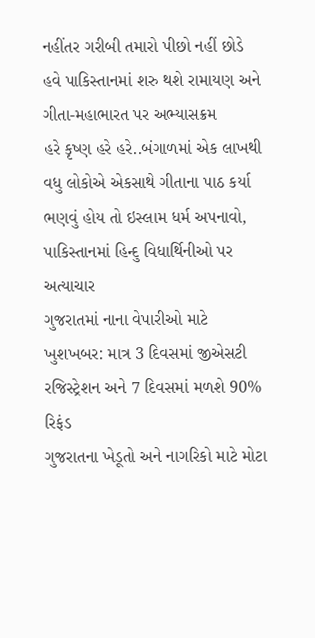નહીંતર ગરીબી તમારો પીછો નહીં છોડે
હવે પાકિસ્તાનમાં શરુ થશે રામાયણ અને ગીતા-મહાભારત પર અભ્યાસક્રમ
હરે કૃષ્ણ હરે હરે..બંગાળમાં એક લાખથી વધુ લોકોએ એકસાથે ગીતાના પાઠ કર્યા
ભણવું હોય તો ઇસ્લામ ધર્મ અપનાવો, પાકિસ્તાનમાં હિન્દુ વિધાર્થિનીઓ પર અત્યાચાર
ગુજરાતમાં નાના વેપારીઓ માટે ખુશખબર: માત્ર 3 દિવસમાં જીએસટી રજિસ્ટ્રેશન અને 7 દિવસમાં મળશે 90% રિફંડ
ગુજરાતના ખેડૂતો અને નાગરિકો માટે મોટા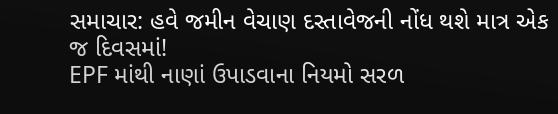સમાચાર: હવે જમીન વેચાણ દસ્તાવેજની નોંધ થશે માત્ર એક જ દિવસમાં!
EPF માંથી નાણાં ઉપાડવાના નિયમો સરળ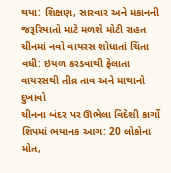થયા: શિક્ષણ, સારવાર અને મકાનની જરૂરિયાતો માટે મળશે મોટી રાહત
ચીનમાં નવો વાયરસ શોધાતાં ચિંતા વધી: ઇયળ કરડવાથી ફેલાતા વાયરસથી તીવ્ર તાવ અને માથાનો દુખાવો
ચીનના બંદર પર ઊભેલા વિદેશી કાર્ગો શિપમાં ભયાનક આગ: 20 લોકોના મોત,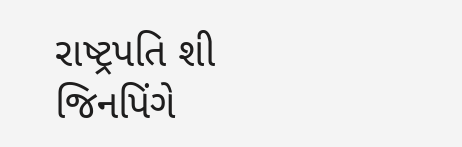રાષ્ટ્રપતિ શી જિનપિંગે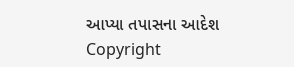આપ્યા તપાસના આદેશ
Copyright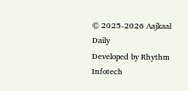© 2025-2026 Aajkaal Daily
Developed by Rhythm Infotech